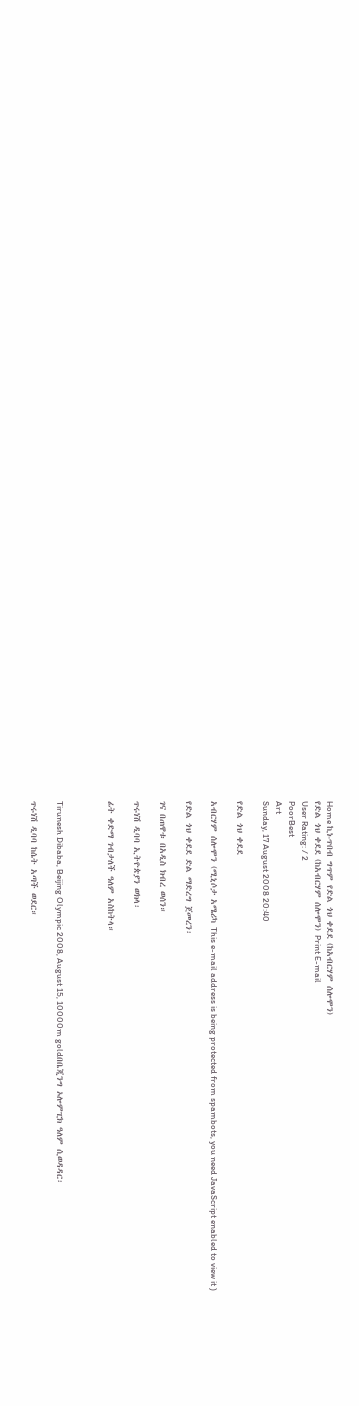Home ኪነ-ጥበብ ግጥም የድል ጎህ ቀደደ (ከአብርሃም ሰሎሞን)
የድል ጎህ ቀደደ (ከአብርሃም ሰሎሞን) Print E-mail
User Rating: / 2
PoorBest
Art
Sunday, 17 August 2008 20:40

የድል ጎህ ቀደደ

አብርሃም ሰሎሞን (ሚኒሶታ አሜሪካ This e-mail address is being protected from spambots, you need JavaScript enabled to view it )

የድል ጎህ ቀደደ ድል ማድረግ ጀመረን፡

ገና በጠዋቱ በአዲስ ክብረ ወሰን።

ጥሩነሽ ዲባባ ኢትዮጵያን ወክላ፡

ፊት ቀድማ ገብታለች ዓለም አስከትላ።



Tirunesh Dibaba, Beijing Olympic 2008, August 15, 10000m goldበቤጂንግ ኦሎምፒክ ዓለም ሲወዳዳር፡

ጥሩነሽ ዲባባ ከሴት አጣች ወደር።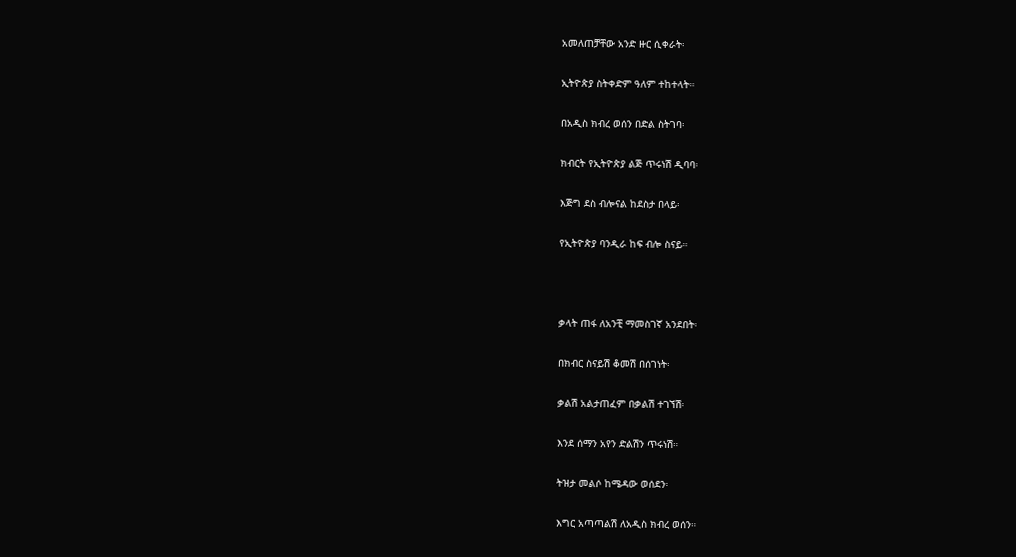አመለጠቻቸው አንድ ዙር ሲቀራት፡

ኢትዮጵያ ስትቀድም ዓለም ተከተላት።

በአዲስ ክብረ ወሰን በድል ስትገባ፡

ክብርት የኢትዮጵያ ልጅ ጥሩነሽ ዲባባ፡

እጅግ ደስ ብሎናል ከደስታ በላይ፡

የኢትዮጵያ ባንዲራ ከፍ ብሎ ስናይ።



ቃላት ጠፋ ለአንቺ ማመስገኛ አንደበት፡

በክብር ስናይሽ ቆመሽ በሰገነት፡

ቃልሽ አልታጠፈም በቃልሽ ተገኘሽ፡

እንደ ሰማን አየን ድልሽን ጥሩነሽ።

ትዝታ መልሶ ከሜዳው ወሰደን፡

እግር አጣጣልሽ ለአዲስ ክብረ ወሰን።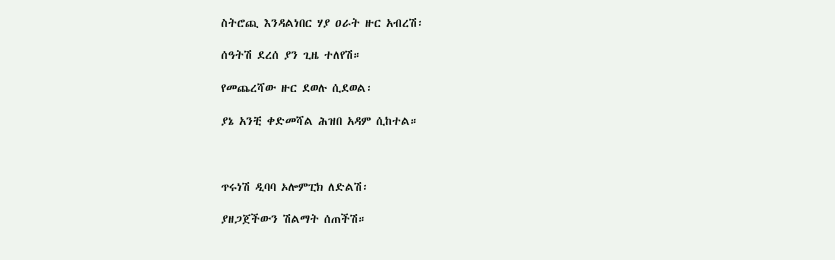ስትሮጪ እንዳልነበር ሃያ ዐራት ዙር አብረሽ፡

ሰዓትሽ ደረሰ ያን ጊዜ ተለየሽ።

የመጨረሻው ዙር ደወሉ ሲደወል፡

ያኔ አንቺ ቀድመሻል ሕዝበ አዳም ሲከተል።



ጥሩነሽ ዲባባ ኦሎምፒክ ለድልሽ፡

ያዘጋጀችውን ሽልማት ሰጠችሽ።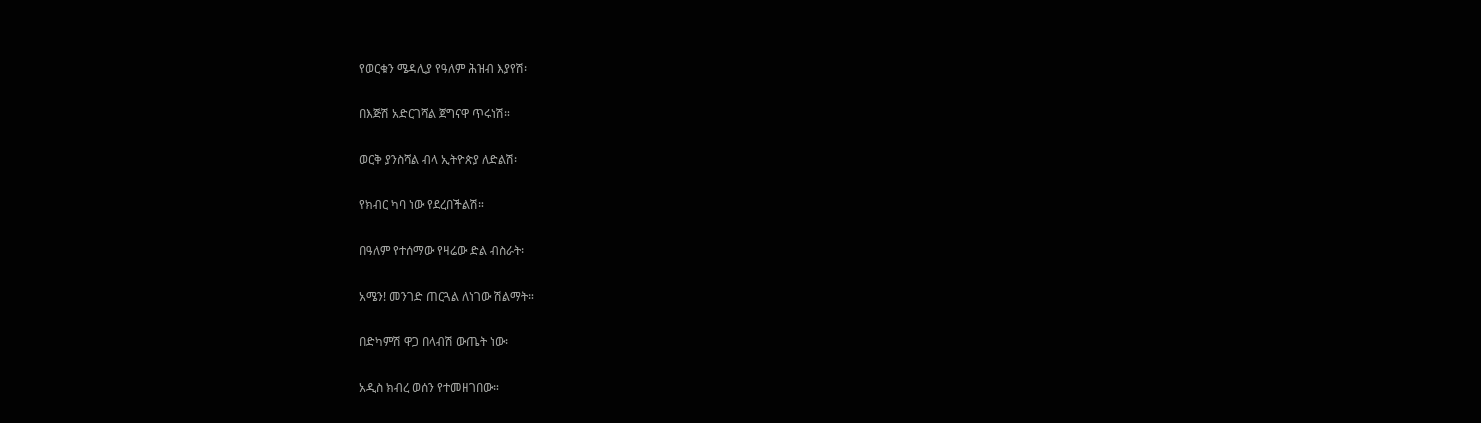የወርቁን ሜዳሊያ የዓለም ሕዝብ እያየሽ፡

በእጅሽ አድርገሻል ጀግናዋ ጥሩነሽ።

ወርቅ ያንስሻል ብላ ኢትዮጵያ ለድልሽ፡

የክብር ካባ ነው የደረበችልሽ።

በዓለም የተሰማው የዛሬው ድል ብስራት፡

አሜን! መንገድ ጠርጓል ለነገው ሽልማት።

በድካምሽ ዋጋ በላብሽ ውጤት ነው፡

አዲስ ክብረ ወሰን የተመዘገበው።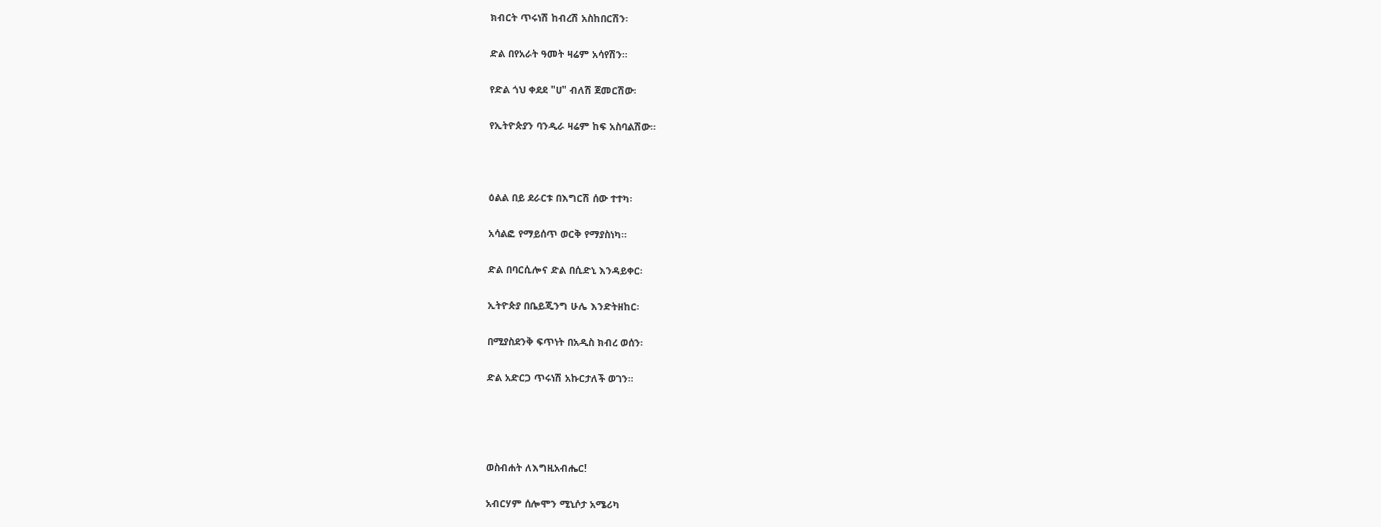ክብርት ጥሩነሽ ከብረሽ አስከበርሽን፡

ድል በየአራት ዓመት ዛሬም አሳየሽን።

የድል ጎህ ቀደደ "ሀ" ብለሽ ጀመርሽው፡

የኢትዮጵያን ባንዲራ ዛሬም ከፍ አስባልሽው።



ዕልል በይ ደራርቱ በእግርሽ ሰው ተተካ፡

አሳልፎ የማይሰጥ ወርቅ የማያስነካ።

ድል በባርሲሎና ድል በሲድኒ እንዳይቀር፡

ኢትዮጵያ በቤይጂንግ ሁሌ እንድትዘከር፡

በሚያስደንቅ ፍጥነት በአዲስ ክብረ ወሰን፡

ድል አድርጋ ጥሩነሽ አኩርታለች ወገን።




ወስብሐት ለእግዚአብሔር!

አብርሃም ሰሎሞን ሚኒሶታ አሜሪካ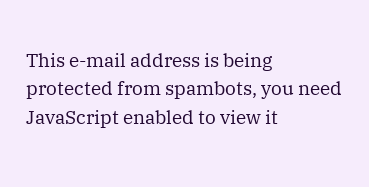This e-mail address is being protected from spambots, you need JavaScript enabled to view it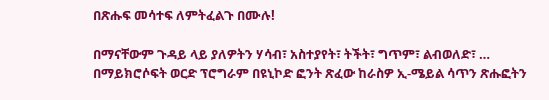በጽሑፍ መሳተፍ ለምትፈልጉ በሙሉ!

በማናቸውም ጉዳይ ላይ ያለዎትን ሃሳብ፣ አስተያየት፣ ትችት፣ ግጥም፣ ልብወለድ፣ … በማይክሮሶፍት ወርድ ፕሮግራም በዩኒኮድ ፎንት ጽፈው ከራስዎ ኢ-ሜይል ሳጥን ጽሑፎትን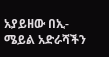አያይዘው በኢ-ሜይል አድራሻችን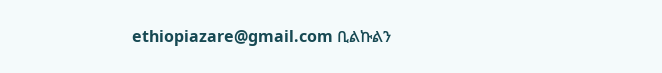ethiopiazare@gmail.com ቢልኩልን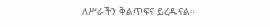ለሥራችን ቅልጥፍና ይረዱናል።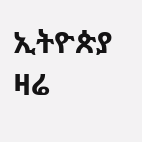ኢትዮጵያ ዛሬ